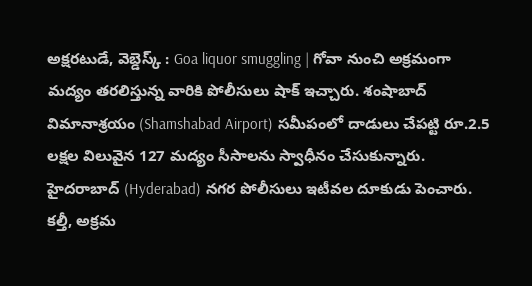అక్షరటుడే, వెబ్డెస్క్ : Goa liquor smuggling | గోవా నుంచి అక్రమంగా మద్యం తరలిస్తున్న వారికి పోలీసులు షాక్ ఇచ్చారు. శంషాబాద్ విమానాశ్రయం (Shamshabad Airport) సమీపంలో దాడులు చేపట్టి రూ.2.5 లక్షల విలువైన 127 మద్యం సీసాలను స్వాధీనం చేసుకున్నారు.
హైదరాబాద్ (Hyderabad) నగర పోలీసులు ఇటీవల దూకుడు పెంచారు. కల్తీ, అక్రమ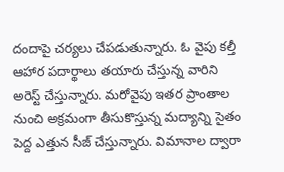దందాపై చర్యలు చేపడుతున్నారు. ఓ వైపు కల్తీ ఆహార పదార్థాలు తయారు చేస్తున్న వారిని అరెస్ట్ చేస్తున్నారు. మరోవైపు ఇతర ప్రాంతాల నుంచి అక్రమంగా తీసుకొస్తున్న మద్యాన్ని సైతం పెద్ద ఎత్తున సీజ్ చేస్తున్నారు. విమానాల ద్వారా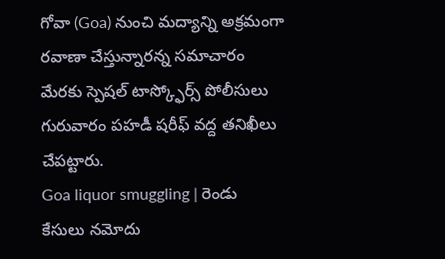గోవా (Goa) నుంచి మద్యాన్ని అక్రమంగా రవాణా చేస్తున్నారన్న సమాచారం మేరకు స్పెషల్ టాస్క్ఫోర్స్ పోలీసులు గురువారం పహడీ షరీఫ్ వద్ద తనిఖీలు చేపట్టారు.
Goa liquor smuggling | రెండు కేసులు నమోదు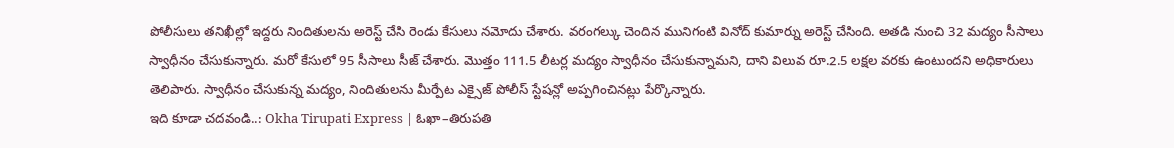పోలీసులు తనిఖీల్లో ఇద్దరు నిందితులను అరెస్ట్ చేసి రెండు కేసులు నమోదు చేశారు. వరంగల్కు చెందిన మునిగంటి వినోద్ కుమార్ను అరెస్ట్ చేసింది. అతడి నుంచి 32 మద్యం సీసాలు స్వాధీనం చేసుకున్నారు. మరో కేసులో 95 సీసాలు సీజ్ చేశారు. మొత్తం 111.5 లీటర్ల మద్యం స్వాధీనం చేసుకున్నామని, దాని విలువ రూ.2.5 లక్షల వరకు ఉంటుందని అధికారులు తెలిపారు. స్వాధీనం చేసుకున్న మద్యం, నిందితులను మీర్పేట ఎక్సైజ్ పోలీస్ స్టేషన్లో అప్పగించినట్లు పేర్కొన్నారు.
ఇది కూడా చదవండి..: Okha Tirupati Express | ఓఖా–తిరుపతి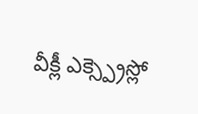వీక్లీ ఎక్స్ప్రెస్లో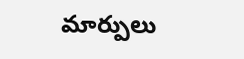మార్పులు